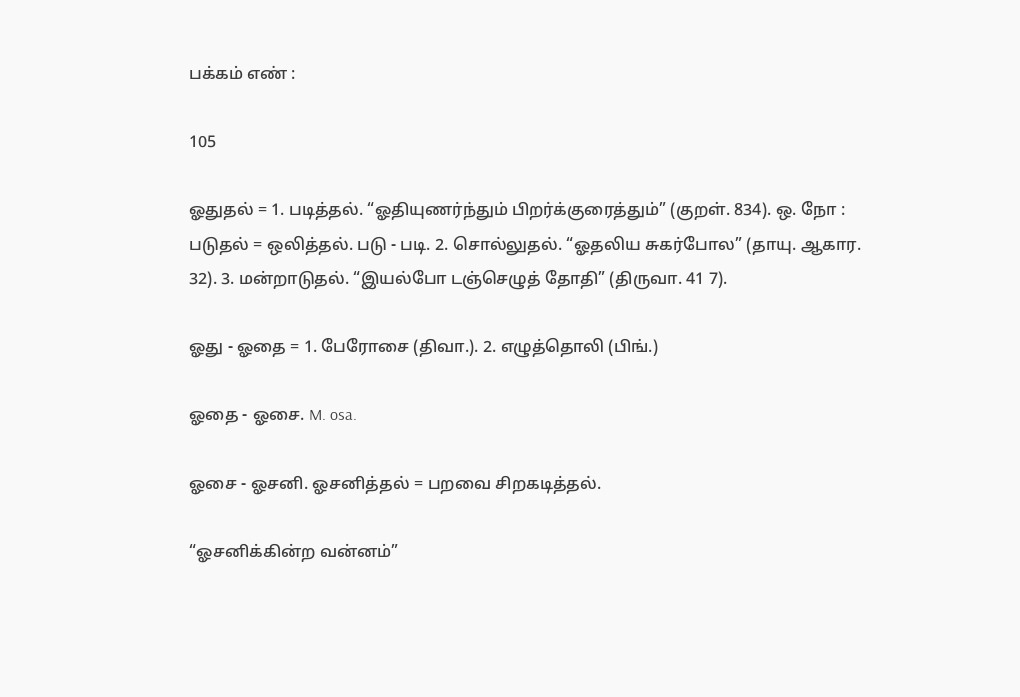பக்கம் எண் :

105

ஓதுதல் = 1. படித்தல். “ஓதியுணர்ந்தும் பிறர்க்குரைத்தும்” (குறள். 834). ஒ. நோ : படுதல் = ஒலித்தல். படு - படி. 2. சொல்லுதல். “ஓதலிய சுகர்போல” (தாயு. ஆகார. 32). 3. மன்றாடுதல். “இயல்போ டஞ்செழுத் தோதி” (திருவா. 41 7).

ஓது - ஓதை = 1. பேரோசை (திவா.). 2. எழுத்தொலி (பிங்.)

ஓதை - ஓசை. M. osa.

ஓசை - ஓசனி. ஓசனித்தல் = பறவை சிறகடித்தல்.

“ஓசனிக்கின்ற வன்னம்”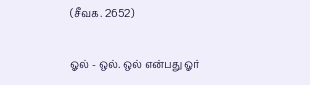(சீவக. 2652)

ஓல் - ஒல். ஒல் என்பது ஓர்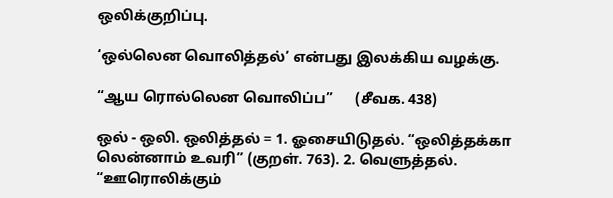ஒலிக்குறிப்பு.

‘ஒல்லென வொலித்தல்’ என்பது இலக்கிய வழக்கு.

“ஆய ரொல்லென வொலிப்ப”      (சீவக. 438)

ஒல் - ஒலி. ஒலித்தல் = 1. ஓசையிடுதல். “ஒலித்தக்கா லென்னாம் உவரி” (குறள். 763). 2. வெளுத்தல். “ஊரொலிக்கும்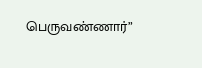பெருவண்ணார்”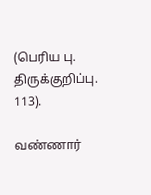(பெரிய பு. திருக்குறிப்பு. 113).

வண்ணார்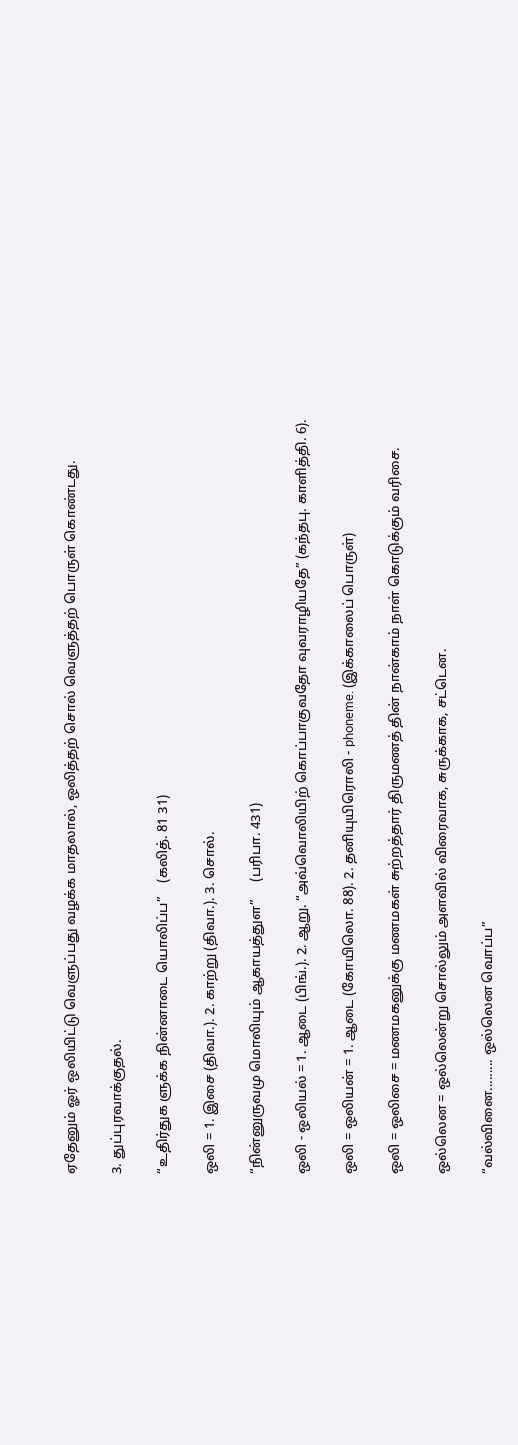ஏதேனும் ஓர் ஒலியிட்டு வெளுப்பது வழக்க மாதலால், ஒலித்தற் சொல் வெளுத்தற் பொருள் கொண்டது.

3. துப்புரவாக்குதல்.

“உதிர்துக ளுக்க நின்னாடை யொலிப்ப”    (கலித். 81 31)

ஒலி = 1. இசை (திவா.). 2. காற்று (திவா.). 3. சொல்.

“நின்னுருவமு மொலியும் ஆகாயத்துள”     (பரிபா. 431)

ஒலி - ஒலியல் = 1. ஆடை (பிங்.). 2. ஆறு. “அவ்வொலியிற் கொப்பாகுவதோ வுவராழியதே” (கந்தபு. காளித்தி. 6).

ஒலி = ஒலியன் = 1. ஆடை (கோயிலொ. 88). 2. தனியுயிரொலி - phoneme. (இக்காலைப் பொருள்)

ஒலி = ஒலிசை = மணமகனுக்கு மணமகள் சுற்றத்தார் திருமணத் தின் நான்காம் நாள் கொடுக்கும் வரிசை.

ஒல்லென = ஒல்லென்று சொல்லும் அளவில் விரைவாக, சுருக்காக, சட்டென.

“வல்வினை......... ஒல்லென வொப்ப”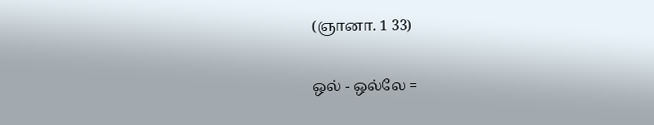(ஞானா. 1 33)

ஒல் - ஒல்லே =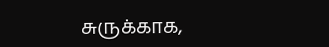சுருக்காக,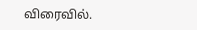விரைவில்.